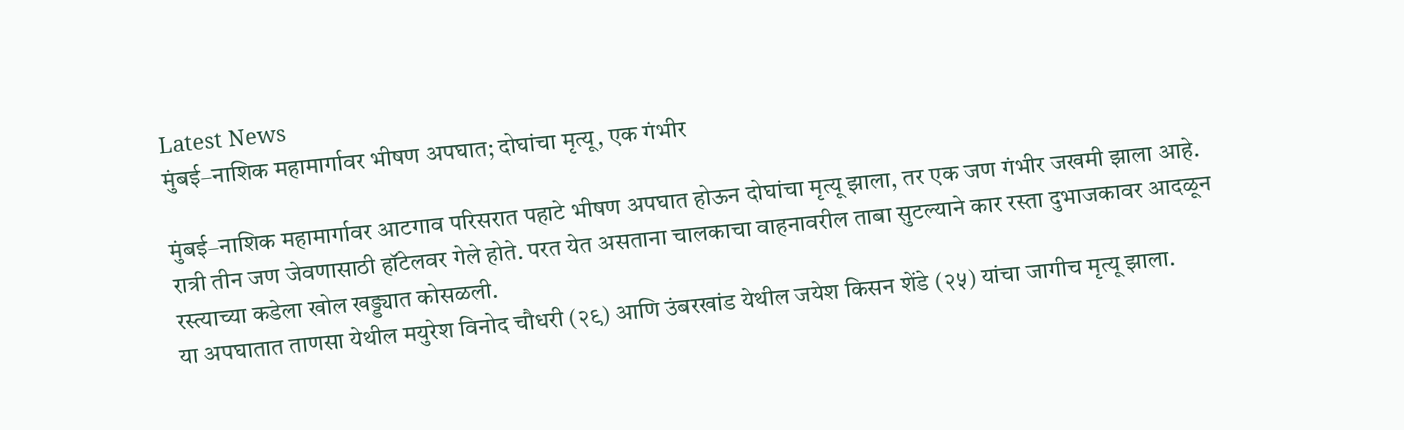Latest News
मुंबई–नाशिक महामार्गावर भीषण अपघात; दोघांचा मृत्यू, एक गंभीर

मुंबई–नाशिक महामार्गावर आटगाव परिसरात पहाटे भीषण अपघात होऊन दोघांचा मृत्यू झाला, तर एक जण गंभीर जखमी झाला आहे. रात्री तीन जण जेवणासाठी हॉटेलवर गेले होते. परत येत असताना चालकाचा वाहनावरील ताबा सुटल्याने कार रस्ता दुभाजकावर आदळून रस्त्याच्या कडेला खोल खड्ड्यात कोसळली.
या अपघातात ताणसा येथील मयुरेश विनोद चौधरी (२९) आणि उंबरखांड येथील जयेश किसन शेंडे (२५) यांचा जागीच मृत्यू झाला.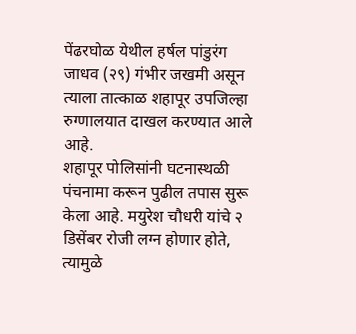पेंढरघोळ येथील हर्षल पांडुरंग जाधव (२९) गंभीर जखमी असून त्याला तात्काळ शहापूर उपजिल्हा रुग्णालयात दाखल करण्यात आले आहे.
शहापूर पोलिसांनी घटनास्थळी पंचनामा करून पुढील तपास सुरू केला आहे. मयुरेश चौधरी यांचे २ डिसेंबर रोजी लग्न होणार होते, त्यामुळे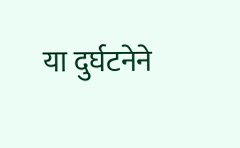या दुर्घटनेने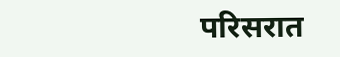परिसरात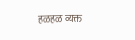हळहळ व्यक्त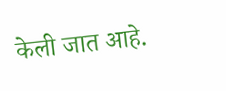केली जात आहे.